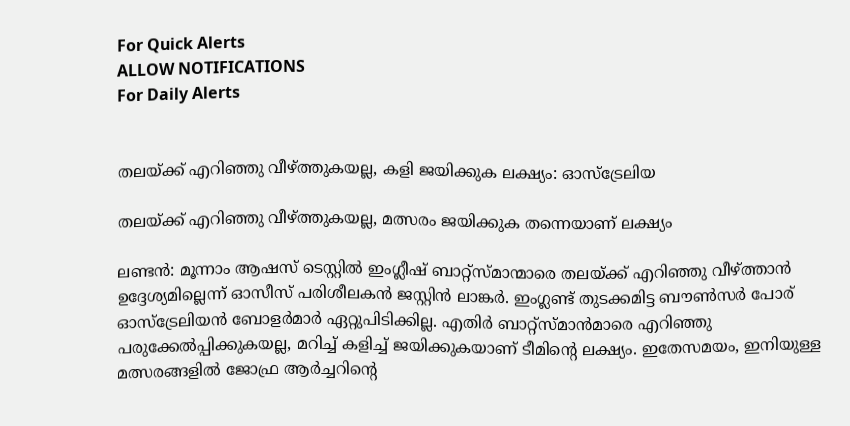For Quick Alerts
ALLOW NOTIFICATIONS
For Daily Alerts


തലയ്ക്ക് എറിഞ്ഞു വീഴ്ത്തുകയല്ല, കളി ജയിക്കുക ലക്ഷ്യം: ഓസ്ട്രേലിയ

തലയ്ക്ക് എറിഞ്ഞു വീഴ്ത്തുകയല്ല, മത്സരം ജയിക്കുക തന്നെയാണ് ലക്ഷ്യം

ലണ്ടന്‍: മൂന്നാം ആഷസ് ടെസ്റ്റില്‍ ഇംഗ്ലീഷ് ബാറ്റ്‌സ്മാന്മാരെ തലയ്ക്ക് എറിഞ്ഞു വീഴ്ത്താന്‍ ഉദ്ദേശ്യമില്ലെന്ന് ഓസീസ് പരിശീലകന്‍ ജസ്റ്റിന്‍ ലാങ്കര്‍. ഇംഗ്ലണ്ട് തുടക്കമിട്ട ബൗണ്‍സര്‍ പോര് ഓസ്‌ട്രേലിയന്‍ ബോളര്‍മാര്‍ ഏറ്റുപിടിക്കില്ല. എതിര്‍ ബാറ്റ്‌സ്മാന്‍മാരെ എറിഞ്ഞു പരുക്കേല്‍പ്പിക്കുകയല്ല, മറിച്ച് കളിച്ച് ജയിക്കുകയാണ് ടീമിന്റെ ലക്ഷ്യം. ഇതേസമയം, ഇനിയുള്ള മത്സരങ്ങളില്‍ ജോഫ്ര ആര്‍ച്ചറിന്റെ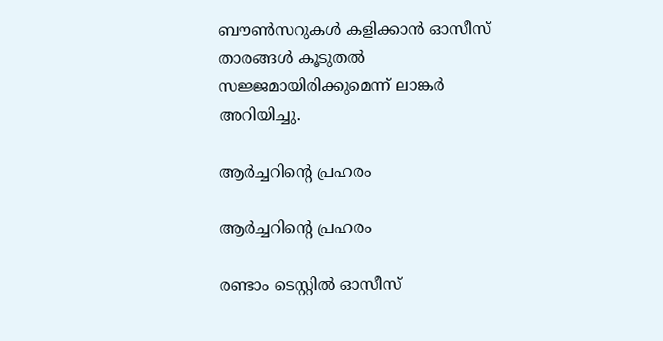ബൗണ്‍സറുകള്‍ കളിക്കാന്‍ ഓസീസ് താരങ്ങള്‍ കൂടുതല്‍ സജ്ജമായിരിക്കുമെന്ന് ലാങ്കര്‍ അറിയിച്ചു.

ആർച്ചറിന്റെ പ്രഹരം

ആർച്ചറിന്റെ പ്രഹരം

രണ്ടാം ടെസ്റ്റില്‍ ഓസീസ്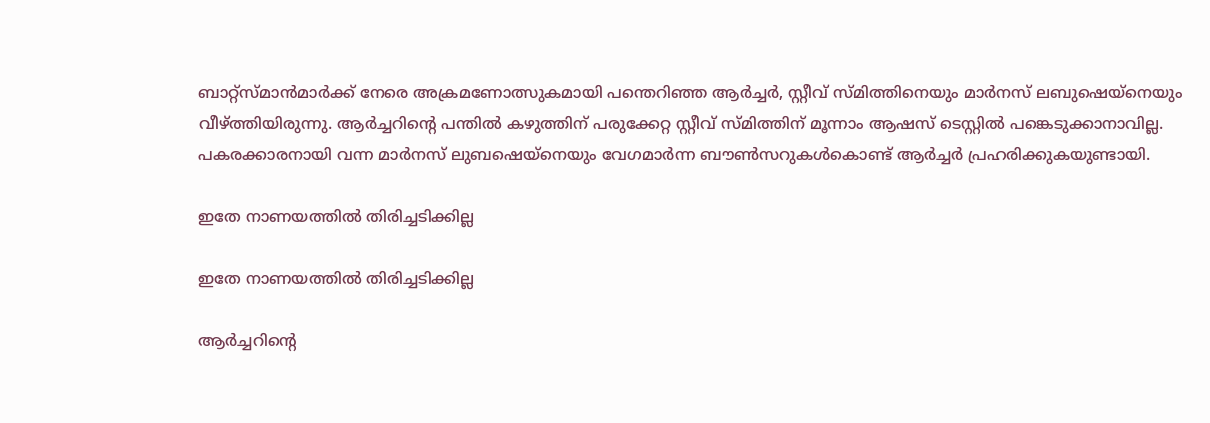ബാറ്റ്‌സ്മാന്‍മാര്‍ക്ക് നേരെ അക്രമണോത്സുകമായി പന്തെറിഞ്ഞ ആര്‍ച്ചര്‍, സ്റ്റീവ് സ്മിത്തിനെയും മാര്‍നസ് ലബുഷെയ്‌നെയും വീഴ്ത്തിയിരുന്നു. ആര്‍ച്ചറിന്റെ പന്തില്‍ കഴുത്തിന് പരുക്കേറ്റ സ്റ്റീവ് സ്മിത്തിന് മൂന്നാം ആഷസ് ടെസ്റ്റില്‍ പങ്കെടുക്കാനാവില്ല. പകരക്കാരനായി വന്ന മാര്‍നസ് ലുബഷെയ്‌നെയും വേഗമാര്‍ന്ന ബൗണ്‍സറുകള്‍കൊണ്ട് ആര്‍ച്ചര്‍ പ്രഹരിക്കുകയുണ്ടായി.

ഇതേ നാണയത്തിൽ തിരിച്ചടിക്കില്ല

ഇതേ നാണയത്തിൽ തിരിച്ചടിക്കില്ല

ആര്‍ച്ചറിന്റെ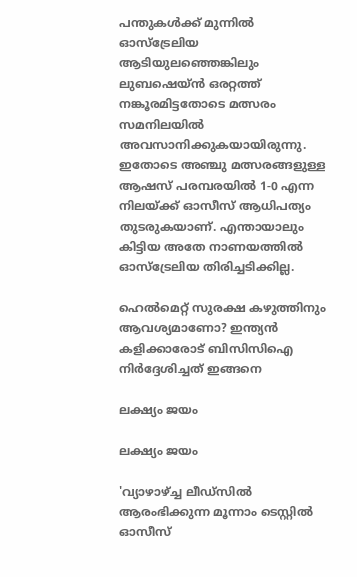പന്തുകള്‍ക്ക് മുന്നില്‍ ഓസ്‌ട്രേലിയ ആടിയുലഞ്ഞെങ്കിലും ലുബഷെയ്ന്‍ ഒരറ്റത്ത് നങ്കൂരമിട്ടതോടെ മത്സരം സമനിലയില്‍ അവസാനിക്കുകയായിരുന്നു. ഇതോടെ അഞ്ചു മത്സരങ്ങളുള്ള ആഷസ് പരമ്പരയില്‍ 1-0 എന്ന നിലയ്ക്ക് ഓസീസ് ആധിപത്യം തുടരുകയാണ്. എന്തായാലും കിട്ടിയ അതേ നാണയത്തില്‍ ഓസ്‌ട്രേലിയ തിരിച്ചടിക്കില്ല.

ഹെല്‍മെറ്റ് സുരക്ഷ കഴുത്തിനും ആവശ്യമാണോ? ഇന്ത്യന്‍ കളിക്കാരോട് ബിസിസിഐ നിര്‍ദ്ദേശിച്ചത് ഇങ്ങനെ

ലക്ഷ്യം ജയം

ലക്ഷ്യം ജയം

'വ്യാഴാഴ്ച്ച ലീഡ്‌സില്‍ ആരംഭിക്കുന്ന മൂന്നാം ടെസ്റ്റില്‍ ഓസീസ്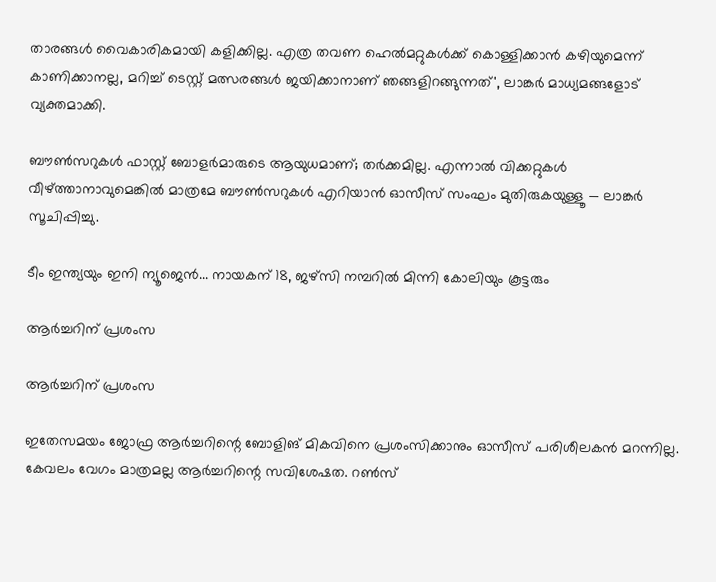താരങ്ങള്‍ വൈകാരികമായി കളിക്കില്ല. എത്ര തവണ ഹെല്‍മറ്റുകള്‍ക്ക് കൊള്ളിക്കാന്‍ കഴിയുമെന്ന് കാണിക്കാനല്ല, മറിച്ച് ടെസ്റ്റ് മത്സരങ്ങള്‍ ജയിക്കാനാണ് ഞങ്ങളിറങ്ങുന്നത്', ലാങ്കര്‍ മാധ്യമങ്ങളോട് വ്യക്തമാക്കി.

ബൗണ്‍സറുകള്‍ ഫാസ്റ്റ് ബോളര്‍മാരുടെ ആയുധമാണ്; തര്‍ക്കമില്ല. എന്നാല്‍ വിക്കറ്റുകള്‍ വീഴ്ത്താനാവുമെങ്കില്‍ മാത്രമേ ബൗണ്‍സറുകള്‍ എറിയാന്‍ ഓസീസ് സംഘം മുതിരുകയുള്ളൂ — ലാങ്കര്‍ സൂചിപ്പിച്ചു.

ടീം ഇന്ത്യയും ഇനി ന്യൂജെന്‍... നായകന് 18, ജഴ്‌സി നമ്പറില്‍ മിന്നി കോലിയും കൂട്ടരും

ആർച്ചറിന് പ്രശംസ

ആർച്ചറിന് പ്രശംസ

ഇതേസമയം ജോഫ്ര ആര്‍ച്ചറിന്റെ ബോളിങ് മികവിനെ പ്രശംസിക്കാനും ഓസീസ് പരിശീലകന്‍ മറന്നില്ല. കേവലം വേഗം മാത്രമല്ല ആര്‍ച്ചറിന്റെ സവിശേഷത. റണ്‍സ്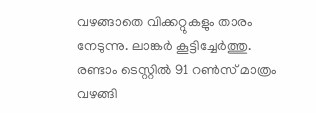വഴങ്ങാതെ വിക്കറ്റുകളും താരം നേടുന്നു. ലാങ്കര്‍ കൂട്ടിച്ചേര്‍ത്തു. രണ്ടാം ടെസ്റ്റില്‍ 91 റണ്‍സ് മാത്രം വഴങ്ങി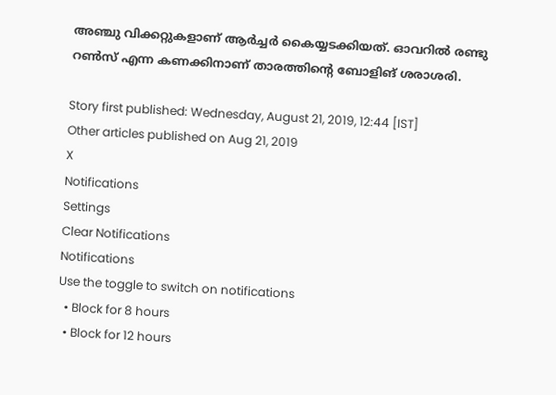അഞ്ചു വിക്കറ്റുകളാണ് ആര്‍ച്ചര്‍ കൈയ്യടക്കിയത്. ഓവറില്‍ രണ്ടു റണ്‍സ് എന്ന കണക്കിനാണ് താരത്തിന്റെ ബോളിങ് ശരാശരി.

Story first published: Wednesday, August 21, 2019, 12:44 [IST]
Other articles published on Aug 21, 2019
X
Notifications
Settings
Clear Notifications
Notifications
Use the toggle to switch on notifications
  • Block for 8 hours
  • Block for 12 hours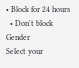• Block for 24 hours
  • Don't block
Gender
Select your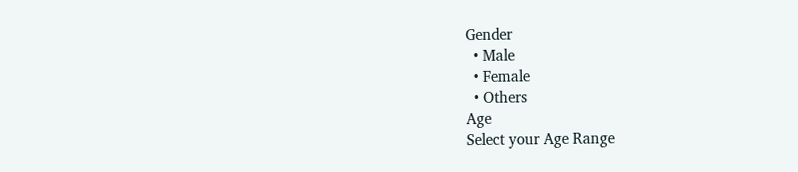Gender
  • Male
  • Female
  • Others
Age
Select your Age Range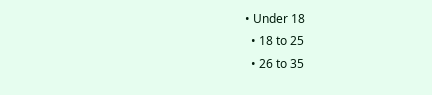• Under 18
  • 18 to 25
  • 26 to 35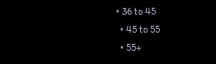• 36 to 45
  • 45 to 55
  • 55+